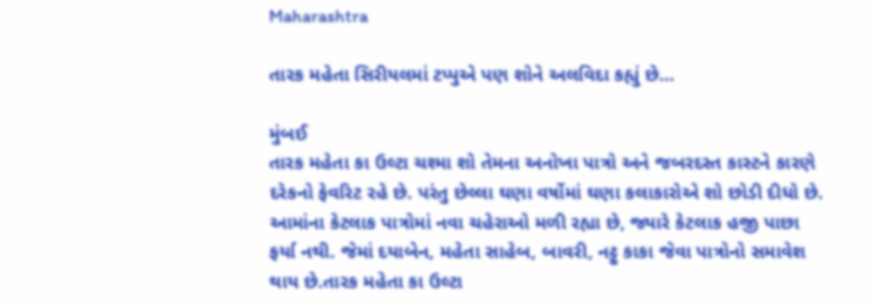Maharashtra

તારક મહેતા સિરીયલમાં ટપ્પુએ પણ શોને અલવિદા કહ્યું છે…

મુંબઈ
તારક મહેતા કા ઉલ્ટા ચશ્મા શો તેમના અનોખા પાત્રો અને જબરદસ્ત કાસ્ટને કારણે દરેકનો ફેવરિટ રહે છે. પરંતુ છેલ્લા ઘણા વર્ષોમાં ઘણા કલાકારોએ શો છોડી દીધો છે. આમાંના કેટલાક પાત્રોમાં નવા ચહેરાઓ મળી રહ્યા છે, જ્યારે કેટલાક હજી પાછા ફર્યા નથી. જેમાં દયાબેન, મહેતા સાહેબ, બાવરી, નટ્ટુ કાકા જેવા પાત્રોનો સમાવેશ થાય છે.તારક મહેતા કા ઉલ્ટા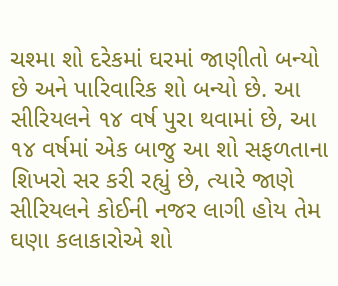ચશ્મા શો દરેકમાં ઘરમાં જાણીતો બન્યો છે અને પારિવારિક શો બન્યો છે. આ સીરિયલને ૧૪ વર્ષ પુરા થવામાં છે, આ ૧૪ વર્ષમાં એક બાજુ આ શો સફળતાના શિખરો સર કરી રહ્યું છે, ત્યારે જાણે સીરિયલને કોઈની નજર લાગી હોય તેમ ઘણા કલાકારોએ શો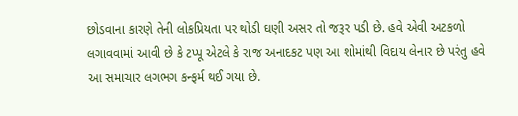છોડવાના કારણે તેની લોકપ્રિયતા પર થોડી ઘણી અસર તો જરૂર પડી છે. હવે એવી અટકળો લગાવવામાં આવી છે કે ટપ્પૂ એટલે કે રાજ અનાદકટ પણ આ શોમાંથી વિદાય લેનાર છે પરંતુ હવે આ સમાચાર લગભગ કન્ફર્મ થઈ ગયા છે.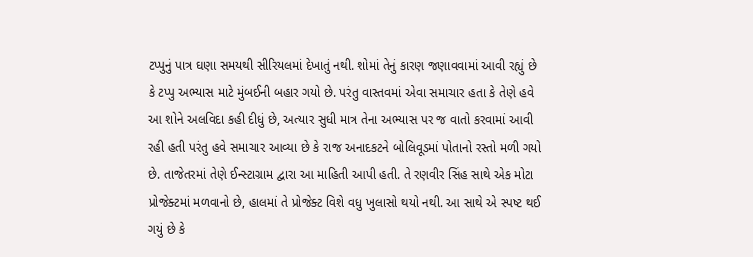ટપ્પુનું પાત્ર ઘણા સમયથી સીરિયલમાં દેખાતું નથી. શોમાં તેનું કારણ જણાવવામાં આવી રહ્યું છે કે ટપ્પુ અભ્યાસ માટે મુંબઈની બહાર ગયો છે. પરંતુ વાસ્તવમાં એવા સમાચાર હતા કે તેણે હવે આ શોને અલવિદા કહી દીધું છે, અત્યાર સુધી માત્ર તેના અભ્યાસ પર જ વાતો કરવામાં આવી રહી હતી પરંતુ હવે સમાચાર આવ્યા છે કે રાજ અનાદકટને બોલિવૂડમાં પોતાનો રસ્તો મળી ગયો છે. તાજેતરમાં તેણે ઈન્સ્ટાગ્રામ દ્વારા આ માહિતી આપી હતી. તે રણવીર સિંહ સાથે એક મોટા પ્રોજેક્ટમાં મળવાનો છે, હાલમાં તે પ્રોજેક્ટ વિશે વધુ ખુલાસો થયો નથી. આ સાથે એ સ્પષ્ટ થઈ ગયું છે કે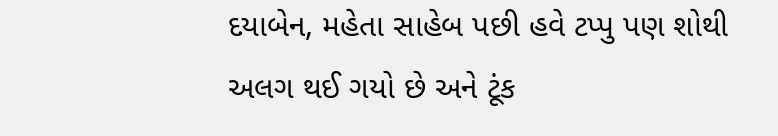દયાબેન, મહેતા સાહેબ પછી હવે ટપ્પુ પણ શોથી અલગ થઈ ગયો છે અને ટૂંક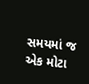સમયમાં જ એક મોટા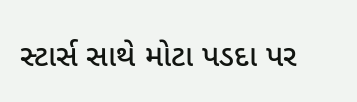સ્ટાર્સ સાથે મોટા પડદા પર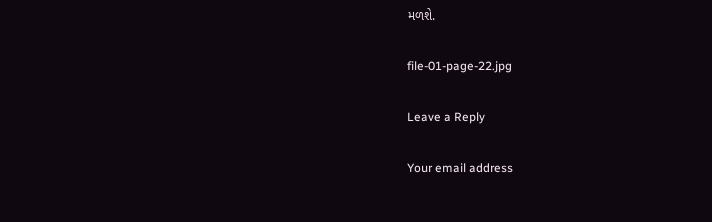મળશે.

file-01-page-22.jpg

Leave a Reply

Your email address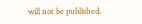will not be published.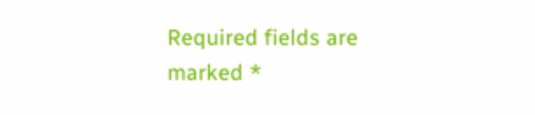Required fields are marked *